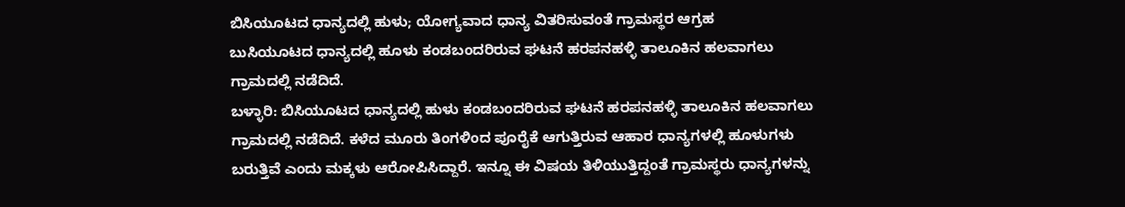ಬಿಸಿಯೂಟದ ಧಾನ್ಯದಲ್ಲಿ ಹುಳು; ಯೋಗ್ಯವಾದ ಧಾನ್ಯ ವಿತರಿಸುವಂತೆ ಗ್ರಾಮಸ್ಥರ ಆಗ್ರಹ
ಬುಸಿಯೂಟದ ಧಾನ್ಯದಲ್ಲಿ ಹೂಳು ಕಂಡಬಂದರಿರುವ ಘಟನೆ ಹರಪನಹಳ್ಳಿ ತಾಲೂಕಿನ ಹಲವಾಗಲು ಗ್ರಾಮದಲ್ಲಿ ನಡೆದಿದೆ.
ಬಳ್ಳಾರಿ: ಬಿಸಿಯೂಟದ ಧಾನ್ಯದಲ್ಲಿ ಹುಳು ಕಂಡಬಂದರಿರುವ ಘಟನೆ ಹರಪನಹಳ್ಳಿ ತಾಲೂಕಿನ ಹಲವಾಗಲು ಗ್ರಾಮದಲ್ಲಿ ನಡೆದಿದೆ. ಕಳೆದ ಮೂರು ತಿಂಗಳಿಂದ ಪೂರೈಕೆ ಆಗುತ್ತಿರುವ ಆಹಾರ ಧಾನ್ಯಗಳಲ್ಲಿ ಹೂಳುಗಳು ಬರುತ್ತಿವೆ ಎಂದು ಮಕ್ಕಳು ಆರೋಪಿಸಿದ್ದಾರೆ. ಇನ್ನೂ ಈ ವಿಷಯ ತಿಳಿಯುತ್ತಿದ್ದಂತೆ ಗ್ರಾಮಸ್ಥರು ಧಾನ್ಯಗಳನ್ನು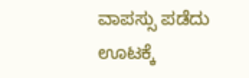ವಾಪಸ್ಸು ಪಡೆದು ಊಟಕ್ಕೆ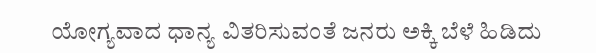ಯೋಗ್ಯವಾದ ಧಾನ್ಯ ವಿತರಿಸುವಂತೆ ಜನರು ಅಕ್ಕಿ ಬೆಳೆ ಹಿಡಿದು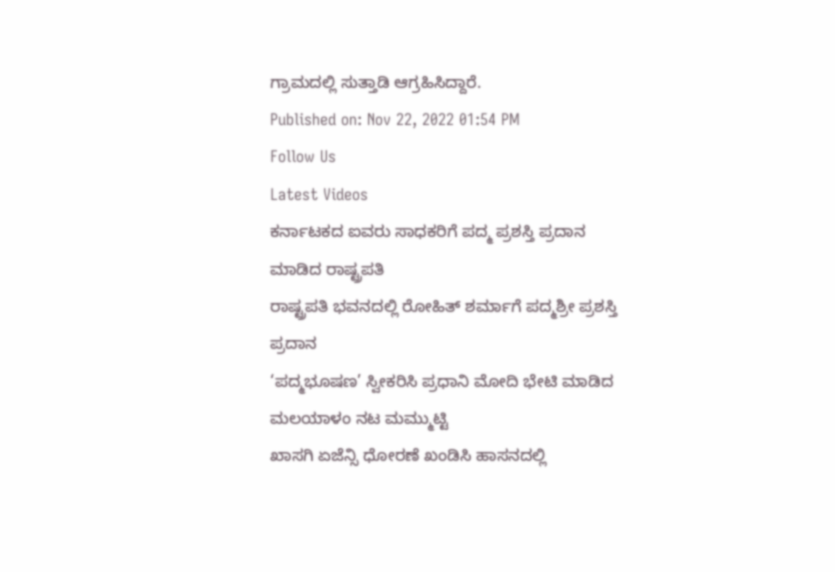ಗ್ರಾಮದಲ್ಲಿ ಸುತ್ತಾಡಿ ಆಗ್ರಹಿಸಿದ್ದಾರೆ.
Published on: Nov 22, 2022 01:54 PM
Follow Us
Latest Videos
ಕರ್ನಾಟಕದ ಐವರು ಸಾಧಕರಿಗೆ ಪದ್ಮ ಪ್ರಶಸ್ತಿ ಪ್ರದಾನ ಮಾಡಿದ ರಾಷ್ಟ್ರಪತಿ
ರಾಷ್ಟ್ರಪತಿ ಭವನದಲ್ಲಿ ರೋಹಿತ್ ಶರ್ಮಾಗೆ ಪದ್ಮಶ್ರೀ ಪ್ರಶಸ್ತಿ ಪ್ರದಾನ
‘ಪದ್ಮಭೂಷಣ’ ಸ್ವೀಕರಿಸಿ ಪ್ರಧಾನಿ ಮೋದಿ ಭೇಟಿ ಮಾಡಿದ ಮಲಯಾಳಂ ನಟ ಮಮ್ಮುಟ್ಟಿ
ಖಾಸಗಿ ಏಜೆನ್ಸಿ ಧೋರಣೆ ಖಂಡಿಸಿ ಹಾಸನದಲ್ಲಿ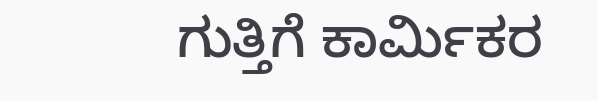ಗುತ್ತಿಗೆ ಕಾರ್ಮಿಕರ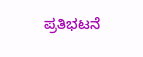ಪ್ರತಿಭಟನೆ